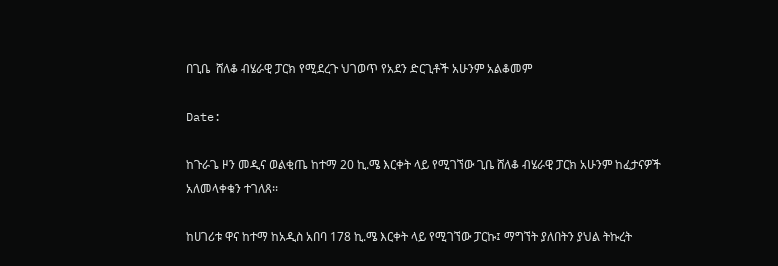በጊቤ  ሸለቆ ብሄራዊ ፓርክ የሚደረጉ ህገወጥ የአደን ድርጊቶች አሁንም አልቆመም

Date:

ከጉራጌ ዞን መዲና ወልቂጤ ከተማ 20 ኪ.ሜ እርቀት ላይ የሚገኘው ጊቤ ሸለቆ ብሄራዊ ፓርክ አሁንም ከፈታናዎች አለመላቀቁን ተገለጸ፡፡

ከሀገሪቱ ዋና ከተማ ከአዲስ አበባ 178 ኪ.ሜ እርቀት ላይ የሚገኘው ፓርኩ፤ ማግኘት ያለበትን ያህል ትኩረት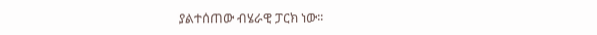ያልተሰጠው ብሄራዊ ፓርክ ነው፡፡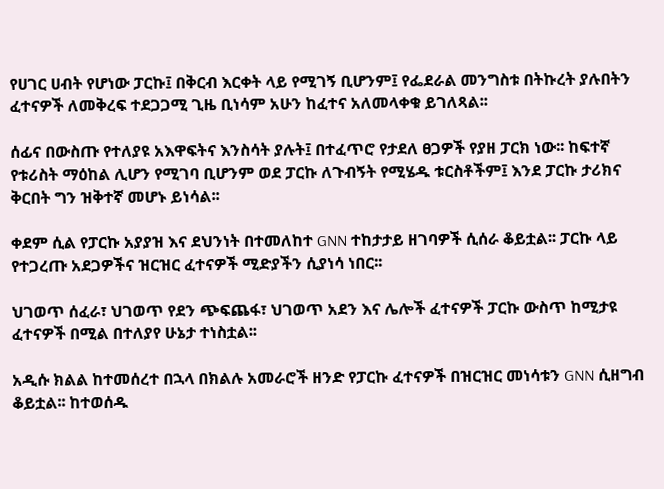የሀገር ሀብት የሆነው ፓርኩ፤ በቅርብ እርቀት ላይ የሚገኝ ቢሆንም፤ የፌደራል መንግስቱ በትኩረት ያሉበትን ፈተናዎች ለመቅረፍ ተደጋጋሚ ጊዜ ቢነሳም አሁን ከፈተና አለመላቀቁ ይገለጻል፡፡

ሰፊና በውስጡ የተለያዩ አእዋፍትና እንስሳት ያሉት፤ በተፈጥሮ የታደለ ፀጋዎች የያዘ ፓርክ ነው፡፡ ከፍተኛ የቱሪስት ማዕከል ሊሆን የሚገባ ቢሆንም ወደ ፓርኩ ለጉብኝት የሚሄዱ ቱርስቶችም፤ እንደ ፓርኩ ታሪክና ቅርበት ግን ዝቅተኛ መሆኑ ይነሳል፡፡

ቀደም ሲል የፓርኩ አያያዝ እና ደህንነት በተመለከተ GNN ተከታታይ ዘገባዎች ሲሰራ ቆይቷል፡፡ ፓርኩ ላይ የተጋረጡ አደጋዎችና ዝርዝር ፈተናዎች ሚድያችን ሲያነሳ ነበር፡፡

ህገወጥ ሰፈራ፣ ህገወጥ የደን ጭፍጨፋ፣ ህገወጥ አደን እና ሌሎች ፈተናዎች ፓርኩ ውስጥ ከሚታዩ ፈተናዎች በሚል በተለያየ ሁኔታ ተነስቷል፡፡

አዲሱ ክልል ከተመሰረተ በኋላ በክልሉ አመራሮች ዘንድ የፓርኩ ፈተናዎች በዝርዝር መነሳቱን GNN ሲዘግብ ቆይቷል፡፡ ከተወሰዱ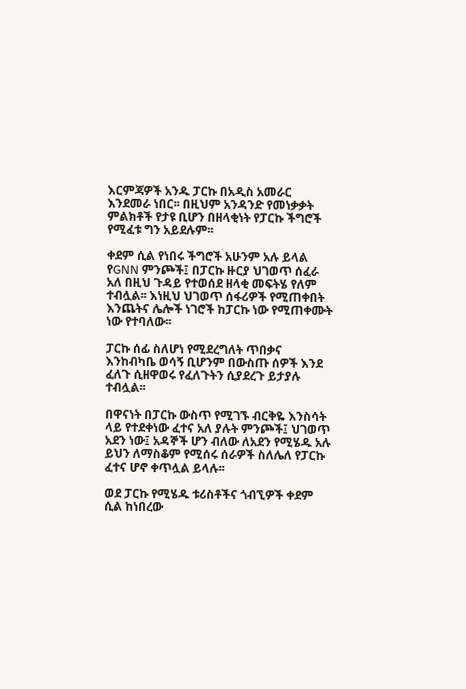እርምጃዎች አንዱ ፓርኩ በአዲስ አመራር እንደመራ ነበር፡፡ በዚህም አንዳንድ የመነቃቃት ምልክቶች የታዩ ቢሆን በዘላቂነት የፓርኩ ችግሮች የሚፈቱ ግን አይደሉም፡፡

ቀደም ሲል የነበሩ ችግሮች አሁንም አሉ ይላል የGNN ምንጮች፤ በፓርኩ ዙርያ ህገወጥ ሰፈራ አለ በዚህ ጉዳይ የተወሰደ ዘላቂ መፍትሄ የለም ተብሏል፡፡ እነዚህ ህገወጥ ሰፋሪዎች የሚጠቀበት እንጨትና ሌሎች ነገሮች ከፓርኩ ነው የሚጠቀሙት ነው የተባለው፡፡

ፓርኩ ሰፊ ስለሆነ የሚደረግለት ጥበቃና እንከብካቤ ወሳኝ ቢሆንም በውስጡ ሰዎች እንደ ፈለጉ ሲዘዋወሩ የፈለጉትን ሲያደረጉ ይታያሉ ተብሏል፡፡

በዋናነት በፓርኩ ውስጥ የሚገኙ ብርቅዬ እንስሳት ላይ የተደቀነው ፈተና አለ ያሉት ምንጮች፤ ህገወጥ አደን ነው፤ አዳኞች ሆን ብለው ለአደን የሚሄዱ አሉ ይህን ለማስቆም የሚሰሩ ሰራዎች ስለሌለ የፓርኩ ፈተና ሆኖ ቀጥሏል ይላሉ፡፡

ወደ ፓርኩ የሚሄዱ ቱሪስቶችና ጎብኚዎች ቀደም ሲል ከነበረው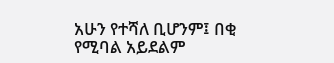አሁን የተሻለ ቢሆንም፤ በቂ የሚባል አይደልም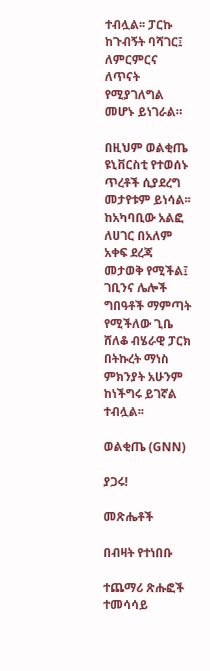ተብሏል፡፡ ፓርኩ ከጉብኝት ባሻገር፤ ለምርምርና ለጥናት የሚያገለግል መሆኑ ይነገራል።

በዚህም ወልቂጤ ዩኒቨርስቲ የተወሰኑ ጥረቶች ሲያደረግ መታየቱም ይነሳል፡፡ ከአካባቢው አልፎ ለሀገር በአለም አቀፍ ደረጃ መታወቅ የሚችል፤ ገቢንና ሌሎች ግበዓቶች ማምጣት የሚችለው ጊቤ ሸለቆ ብሄራዊ ፓርክ በትኩረት ማነስ ምክንያት አሁንም ከነችግሩ ይገኛል ተብሏል፡፡

ወልቂጤ (GNN)

ያጋሩ!

መጽሔቶች

በብዛት የተነበቡ

ተጨማሪ ጽሑፎች
ተመሳሳይ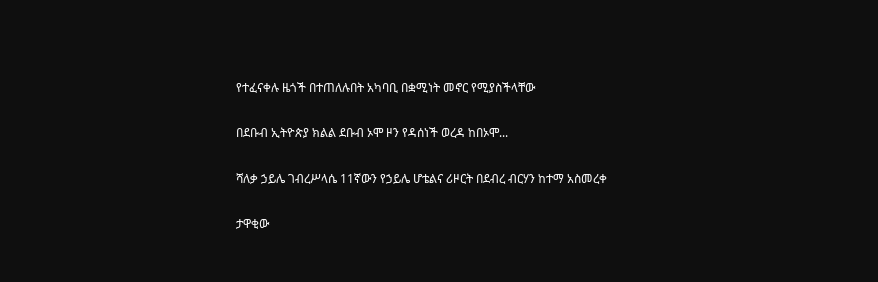የተፈናቀሉ ዜጎች በተጠለሉበት አካባቢ በቋሚነት መኖር የሚያስችላቸው

በደቡብ ኢትዮጵያ ክልል ደቡብ ኦሞ ዞን የዳሰነች ወረዳ ከበኦሞ...

ሻለቃ ኃይሌ ገብረሥላሴ 11ኛውን የኃይሌ ሆቴልና ሪዞርት በደብረ ብርሃን ከተማ አስመረቀ

ታዋቂው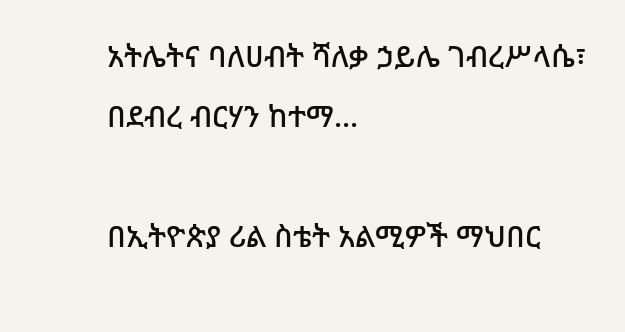አትሌትና ባለሀብት ሻለቃ ኃይሌ ገብረሥላሴ፣ በደብረ ብርሃን ከተማ...

በኢትዮጵያ ሪል ስቴት አልሚዎች ማህበር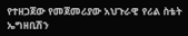የተዘጋጀው የመጀመሪያው አህጉራዊ የሪል ስቴት ኤግዘቢሽን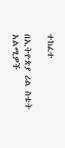ተከፈተ

በኢትዮጵያ ሪል ስቴት አልሚዎች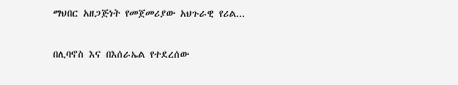ማህበር አዘጋጅነት የመጀመሪያው አህጉራዊ የሪል...

በሊባኖስ እና በእሰራኤል የተደረሰው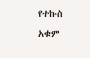የተኩስ አቁም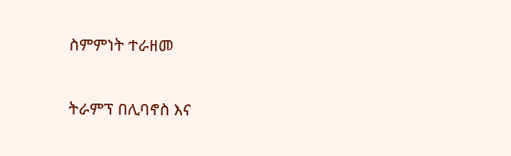ስምምነት ተራዘመ

ትራምፕ በሊባኖስ እና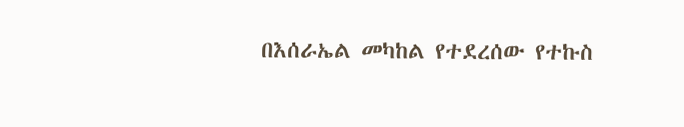በእሰራኤል መካከል የተደረሰው የተኩስ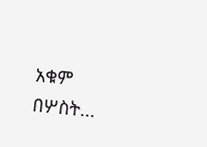አቁም በሦስት...